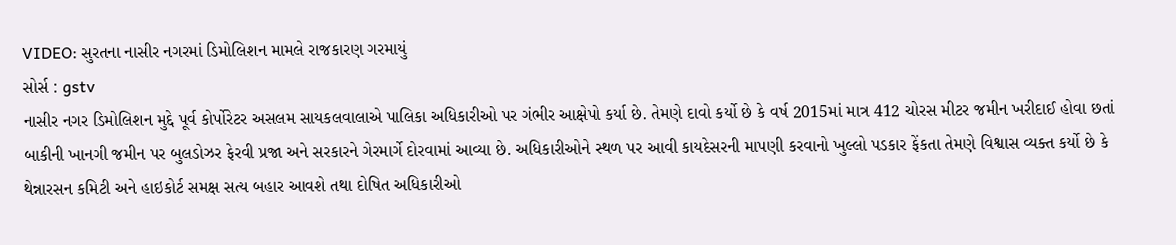VIDEO: સુરતના નાસીર નગરમાં ડિમોલિશન મામલે રાજકારણ ગરમાયું
સોર્સ : gstv
નાસીર નગર ડિમોલિશન મુદ્દે પૂર્વ કોર્પોરેટર અસલમ સાયકલવાલાએ પાલિકા અધિકારીઓ પર ગંભીર આક્ષેપો કર્યા છે. તેમણે દાવો કર્યો છે કે વર્ષ 2015માં માત્ર 412 ચોરસ મીટર જમીન ખરીદાઈ હોવા છતાં બાકીની ખાનગી જમીન પર બુલડોઝર ફેરવી પ્રજા અને સરકારને ગેરમાર્ગે દોરવામાં આવ્યા છે. અધિકારીઓને સ્થળ પર આવી કાયદેસરની માપણી કરવાનો ખુલ્લો પડકાર ફેંકતા તેમણે વિશ્વાસ વ્યક્ત કર્યો છે કે થેન્નારસન કમિટી અને હાઇકોર્ટ સમક્ષ સત્ય બહાર આવશે તથા દોષિત અધિકારીઓ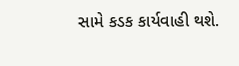સામે કડક કાર્યવાહી થશે.